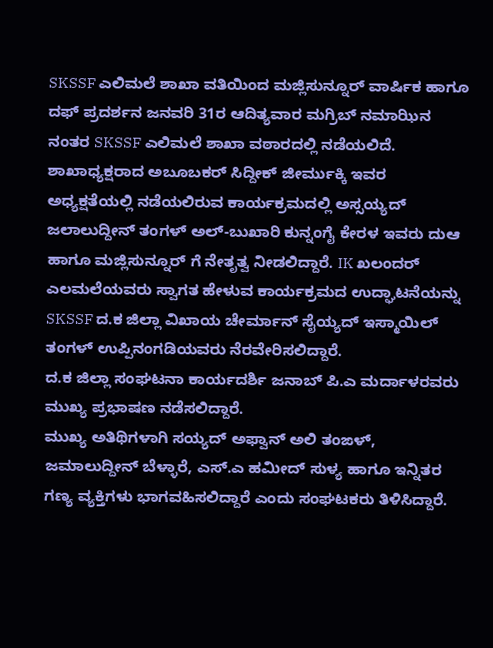SKSSF ಎಲಿಮಲೆ ಶಾಖಾ ವತಿಯಿಂದ ಮಜ್ಲಿಸುನ್ನೂರ್ ವಾರ್ಷಿಕ ಹಾಗೂ ದಫ್ ಪ್ರದರ್ಶನ ಜನವರಿ 31ರ ಆದಿತ್ಯವಾರ ಮಗ್ರಿಬ್ ನಮಾಝಿನ ನಂತರ SKSSF ಎಲಿಮಲೆ ಶಾಖಾ ವಠಾರದಲ್ಲಿ ನಡೆಯಲಿದೆ.
ಶಾಖಾಧ್ಯಕ್ಷರಾದ ಅಬೂಬಕರ್ ಸಿದ್ದೀಕ್ ಜೀರ್ಮುಕ್ಕಿ ಇವರ ಅಧ್ಯಕ್ಷತೆಯಲ್ಲಿ ನಡೆಯಲಿರುವ ಕಾರ್ಯಕ್ರಮದಲ್ಲಿ ಅಸ್ಸಯ್ಯದ್ ಜಲಾಲುದ್ದೀನ್ ತಂಗಳ್ ಅಲ್-ಬುಖಾರಿ ಕುನ್ನಂಗೈ ಕೇರಳ ಇವರು ದುಆ ಹಾಗೂ ಮಜ್ಲಿಸುನ್ನೂರ್ ಗೆ ನೇತೃತ್ವ ನೀಡಲಿದ್ದಾರೆ. IK ಖಲಂದರ್ ಎಲಮಲೆಯವರು ಸ್ವಾಗತ ಹೇಳುವ ಕಾರ್ಯಕ್ರಮದ ಉದ್ಘಾಟನೆಯನ್ನು SKSSF ದ.ಕ ಜಿಲ್ಲಾ ವಿಖಾಯ ಚೇರ್ಮಾನ್ ಸೈಯ್ಯದ್ ಇಸ್ಮಾಯಿಲ್ ತಂಗಳ್ ಉಪ್ಪಿನಂಗಡಿಯವರು ನೆರವೇರಿಸಲಿದ್ದಾರೆ.
ದ.ಕ ಜಿಲ್ಲಾ ಸಂಘಟನಾ ಕಾರ್ಯದರ್ಶಿ ಜನಾಬ್ ಪಿ.ಎ ಮರ್ದಾಳರವರು ಮುಖ್ಯ ಪ್ರಭಾಷಣ ನಡೆಸಲಿದ್ದಾರೆ.
ಮುಖ್ಯ ಅತಿಥಿಗಳಾಗಿ ಸಯ್ಯದ್ ಅಫ್ವಾನ್ ಅಲಿ ತಂಙಳ್, ಜಮಾಲುದ್ದೀನ್ ಬೆಳ್ಳಾರೆ, ಎಸ್.ಎ ಹಮೀದ್ ಸುಳ್ಯ ಹಾಗೂ ಇನ್ನಿತರ ಗಣ್ಯ ವ್ಯಕ್ತಿಗಳು ಭಾಗವಹಿಸಲಿದ್ದಾರೆ ಎಂದು ಸಂಘಟಕರು ತಿಳಿಸಿದ್ದಾರೆ.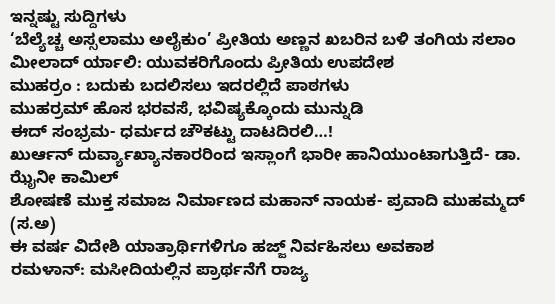ಇನ್ನಷ್ಟು ಸುದ್ದಿಗಳು
‘ಬೆಲ್ಯೆಚ್ಚ ಅಸ್ಸಲಾಮು ಅಲೈಕುಂ’ ಪ್ರೀತಿಯ ಅಣ್ಣನ ಖಬರಿನ ಬಳಿ ತಂಗಿಯ ಸಲಾಂ
ಮೀಲಾದ್ ರ್ಯಾಲಿ: ಯುವಕರಿಗೊಂದು ಪ್ರೀತಿಯ ಉಪದೇಶ
ಮುಹರ್ರಂ : ಬದುಕು ಬದಲಿಸಲು ಇದರಲ್ಲಿದೆ ಪಾಠಗಳು
ಮುಹರ್ರಮ್ ಹೊಸ ಭರವಸೆ, ಭವಿಷ್ಯಕ್ಕೊಂದು ಮುನ್ನುಡಿ
ಈದ್ ಸಂಭ್ರಮ- ಧರ್ಮದ ಚೌಕಟ್ಟು ದಾಟದಿರಲಿ…!
ಖುರ್ಆನ್ ದುರ್ವ್ಯಾಖ್ಯಾನಕಾರರಿಂದ ಇಸ್ಲಾಂಗೆ ಭಾರೀ ಹಾನಿಯುಂಟಾಗುತ್ತಿದೆ- ಡಾ. ಝೈನೀ ಕಾಮಿಲ್
ಶೋಷಣೆ ಮುಕ್ತ ಸಮಾಜ ನಿರ್ಮಾಣದ ಮಹಾನ್ ನಾಯಕ- ಪ್ರವಾದಿ ಮುಹಮ್ಮದ್ (ಸ.ಅ)
ಈ ವರ್ಷ ವಿದೇಶಿ ಯಾತ್ರಾರ್ಥಿಗಳಿಗೂ ಹಜ್ಜ್ ನಿರ್ವಹಿಸಲು ಅವಕಾಶ
ರಮಳಾನ್: ಮಸೀದಿಯಲ್ಲಿನ ಪ್ರಾರ್ಥನೆಗೆ ರಾಜ್ಯ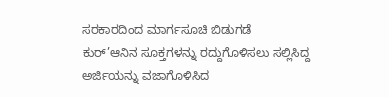ಸರಕಾರದಿಂದ ಮಾರ್ಗಸೂಚಿ ಬಿಡುಗಡೆ
ಕುರ್’ಆನಿನ ಸೂಕ್ತಗಳನ್ನು ರದ್ದುಗೊಳಿಸಲು ಸಲ್ಲಿಸಿದ್ದ ಅರ್ಜಿಯನ್ನು ವಜಾಗೊಳಿಸಿದ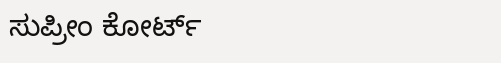ಸುಪ್ರೀಂ ಕೋರ್ಟ್